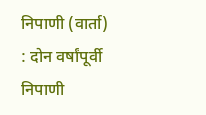निपाणी (वार्ता) : दोन वर्षांपूर्वी निपाणी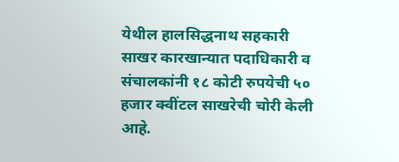येथील हालसिद्धनाथ सहकारी साखर कारखान्यात पदाधिकारी व संचालकांनी १८ कोटी रुपयेची ५० हजार क्वींटल साखरेची चोरी केली आहे.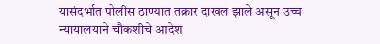यासंदर्भात पोलीस ठाण्यात तक्रार दाखल झाले असून उच्च न्यायालयाने चौकशीचे आदेश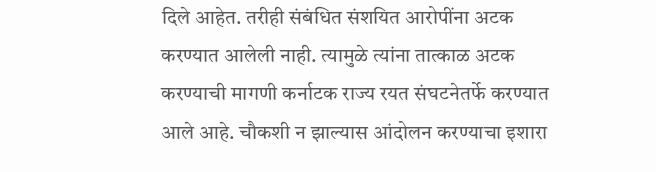दिले आहेत. तरीही संबंधित संशयित आरोपींना अटक करण्यात आलेली नाही. त्यामुळे त्यांना तात्काळ अटक करण्याची मागणी कर्नाटक राज्य रयत संघटनेतर्फे करण्यात आले आहे. चौकशी न झाल्यास आंदोलन करण्याचा इशारा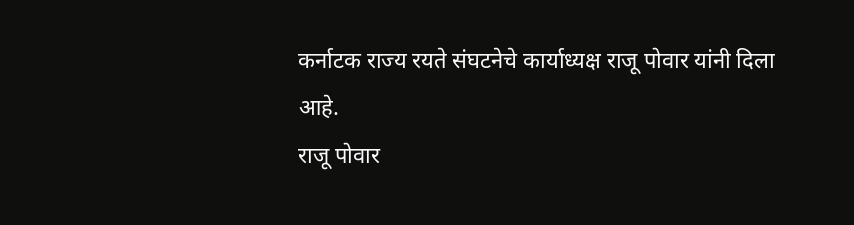कर्नाटक राज्य रयते संघटनेचे कार्याध्यक्ष राजू पोवार यांनी दिला आहे.
राजू पोवार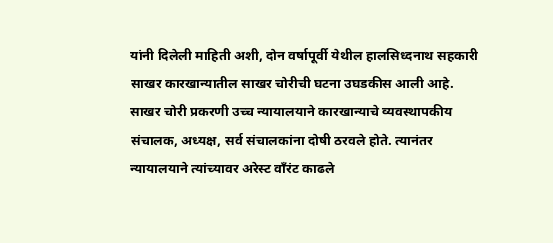यांनी दिलेली माहिती अशी, दोन वर्षापूर्वी येथील हालसिध्दनाथ सहकारी साखर कारखान्यातील साखर चोरीची घटना उघडकीस आली आहे. साखर चोरी प्रकरणी उच्च न्यायालयाने कारखान्याचे व्यवस्थापकीय संचालक, अध्यक्ष, सर्व संचालकांना दोषी ठरवले होते. त्यानंतर न्यायालयाने त्यांच्यावर अरेस्ट वाँरंट काढले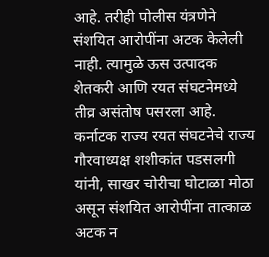आहे. तरीही पोलीस यंत्रणेने संशयित आरोपींना अटक केलेली नाही. त्यामुळे ऊस उत्पादक शेतकरी आणि रयत संघटनेमध्ये तीव्र असंतोष पसरला आहे.
कर्नाटक राज्य रयत संघटनेचे राज्य गौरवाध्यक्ष शशीकांत पडसलगी यांनी, साखर चोरीचा घोटाळा मोठा असून संशयित आरोपींना तात्काळ अटक न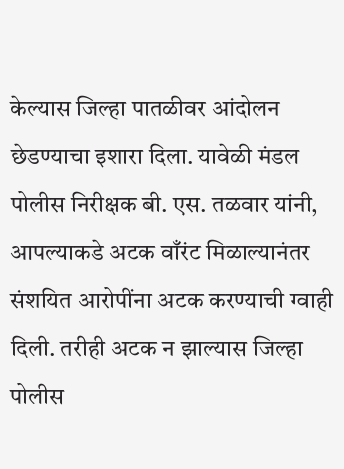केल्यास जिल्हा पातळीवर आंदोलन छेडण्याचा इशारा दिला. यावेळी मंडल पोलीस निरीक्षक बी. एस. तळवार यांनी, आपल्याकडे अटक वाँरंट मिळाल्यानंतर संशयित आरोपींना अटक करण्याची ग्वाही दिली. तरीही अटक न झाल्यास जिल्हा पोलीस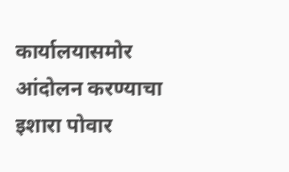कार्यालयासमोर आंदोलन करण्याचा इशारा पोवार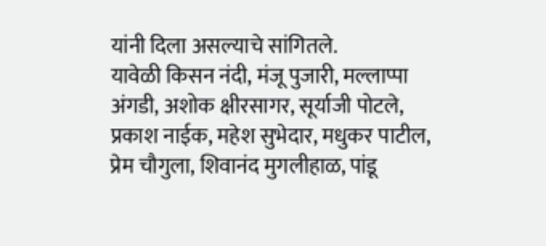यांनी दिला असल्याचे सांगितले.
यावेळी किसन नंदी, मंजू पुजारी, मल्लाप्पा अंगडी, अशोक क्षीरसागर, सूर्याजी पोटले, प्रकाश नाईक, महेश सुभेदार, मधुकर पाटील, प्रेम चौगुला, शिवानंद मुगलीहाळ, पांडू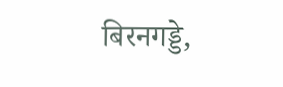बिरनगड्डे,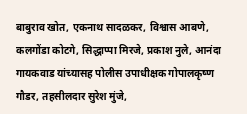बाबुराव खोत, एकनाथ सादळकर, विश्वास आबणे, कलगोंडा कोटगे, सिद्धाप्पा मिरजे, प्रकाश नुले, आनंदा गायकवाड यांच्यासह पोलीस उपाधीक्षक गोपालकृष्ण गौडर, तहसीलदार सुरेश मुंजे,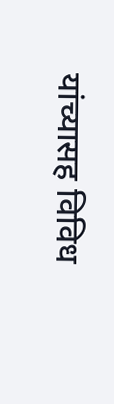यांच्यासह विविध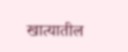खात्यातील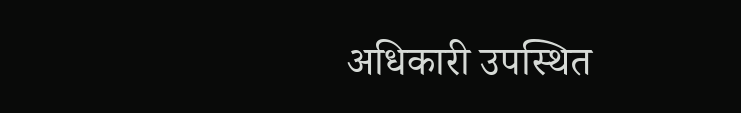अधिकारी उपस्थित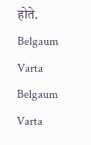होते.
Belgaum Varta Belgaum Varta